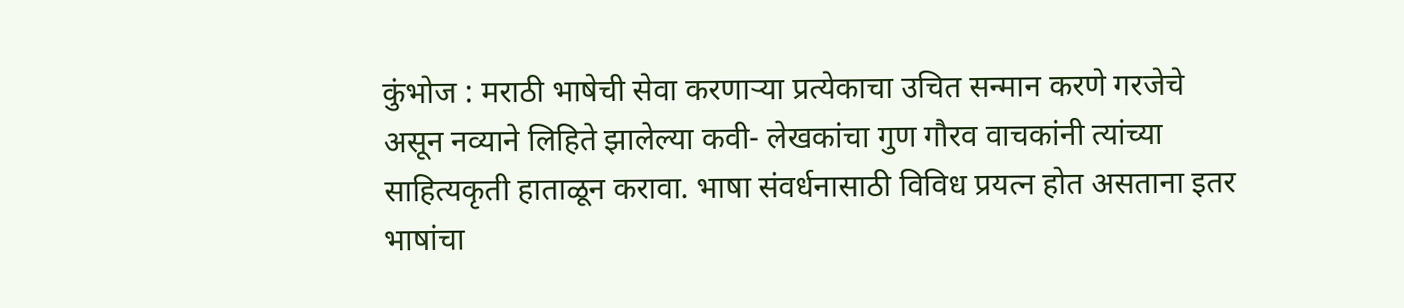कुंभोज : मराठी भाषेची सेवा करणाऱ्या प्रत्येकाचा उचित सन्मान करणे गरजेचे असून नव्याने लिहिते झालेल्या कवी- लेखकांचा गुण गौरव वाचकांनी त्यांच्या साहित्यकृती हाताळून करावा. भाषा संवर्धनासाठी विविध प्रयत्न होत असताना इतर भाषांचा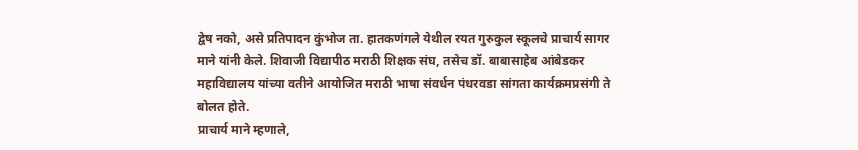द्वेष नको, असे प्रतिपादन कुंभोज ता. हातकणंगले येथील रयत गुरुकुल स्कूलचे प्राचार्य सागर माने यांनी केले. शिवाजी विद्यापीठ मराठी शिक्षक संघ, तसेच डॉ. बाबासाहेब आंबेडकर महाविद्यालय यांच्या वतीने आयोजित मराठी भाषा संवर्धन पंधरवडा सांगता कार्यक्रमप्रसंगी ते बोलत होते.
प्राचार्य माने म्हणाले,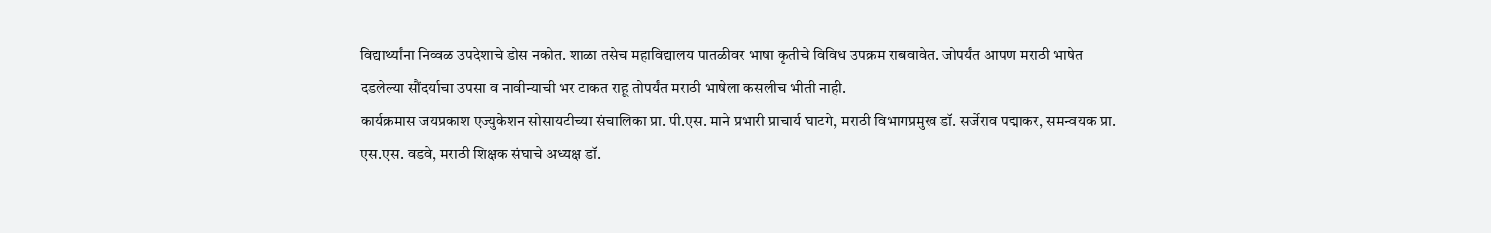विद्यार्थ्यांना निव्वळ उपदेशाचे डोस नकोत. शाळा तसेच महाविद्यालय पातळीवर भाषा कृतीचे विविध उपक्रम राबवावेत. जोपर्यंत आपण मराठी भाषेत दडलेल्या सौंदर्याचा उपसा व नावीन्याची भर टाकत राहू तोपर्यंत मराठी भाषेला कसलीच भीती नाही.
कार्यक्रमास जयप्रकाश एज्युकेशन सोसायटीच्या संचालिका प्रा. पी.एस. माने प्रभारी प्राचार्य घाटगे, मराठी विभागप्रमुख डॉ. सर्जेराव पद्माकर, समन्वयक प्रा. एस.एस. वडवे, मराठी शिक्षक संघाचे अध्यक्ष डॉ.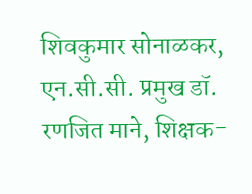शिवकुमार सोनाळकर, एन.सी.सी. प्रमुख डॉ. रणजित माने, शिक्षक-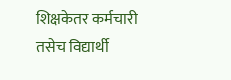शिक्षकेतर कर्मचारी तसेच विद्यार्थी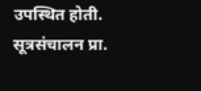उपस्थित होती. सूत्रसंचालन प्रा.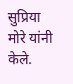सुप्रिया मोरे यांनी केले.